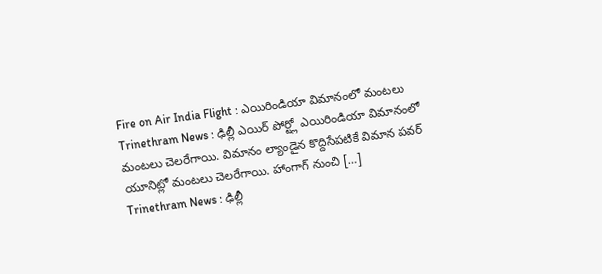Fire on Air India Flight : ఎయిరిండియా విమానంలో మంటలు
Trinethram News : ఢిల్లీ ఎయిర్ పోర్ట్లో ఎయిరిండియా విమానంలో మంటలు చెలరేగాయి. విమానం ల్యాండైన కొద్దిసేపటికే విమాన పవర్ యూనిట్లో మంటలు చెలరేగాయి. హాంగాగ్ నుంచి […]
Trinethram News : ఢిల్లీ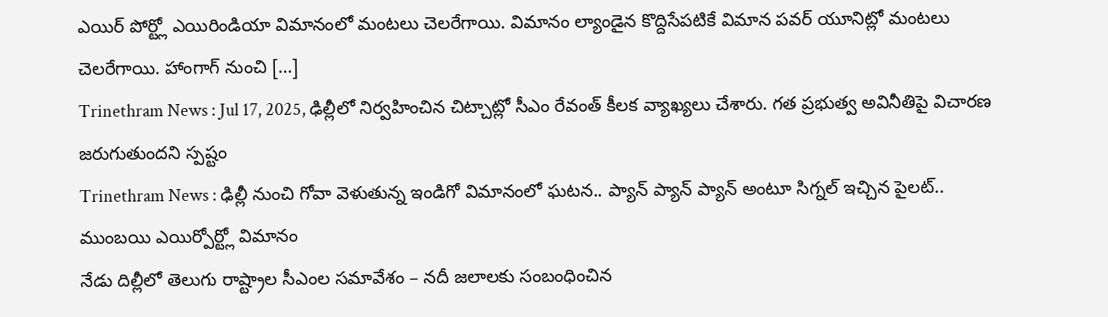ఎయిర్ పోర్ట్లో ఎయిరిండియా విమానంలో మంటలు చెలరేగాయి. విమానం ల్యాండైన కొద్దిసేపటికే విమాన పవర్ యూనిట్లో మంటలు చెలరేగాయి. హాంగాగ్ నుంచి […]
Trinethram News : Jul 17, 2025, ఢిల్లీలో నిర్వహించిన చిట్చాట్లో సీఎం రేవంత్ కీలక వ్యాఖ్యలు చేశారు. గత ప్రభుత్వ అవినీతిపై విచారణ జరుగుతుందని స్పష్టం
Trinethram News : ఢిల్లీ నుంచి గోవా వెళుతున్న ఇండిగో విమానంలో ఘటన.. ప్యాన్ ప్యాన్ ప్యాన్ అంటూ సిగ్నల్ ఇచ్చిన పైలట్.. ముంబయి ఎయిర్పోర్ట్లో విమానం
నేడు దిల్లీలో తెలుగు రాష్ట్రాల సీఎంల సమావేశం – నదీ జలాలకు సంబంధించిన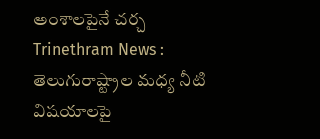అంశాలపైనే చర్చ Trinethram News : తెలుగురాష్ట్రాల మధ్య నీటి విషయాలపై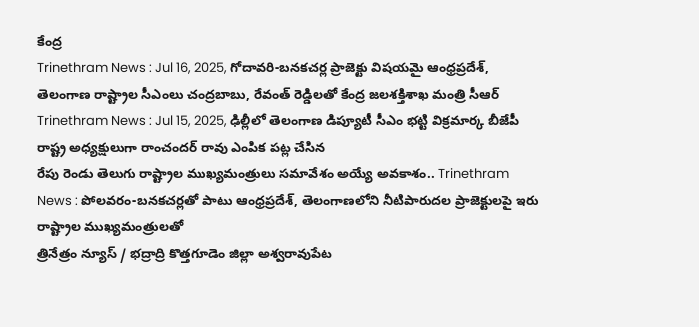కేంద్ర
Trinethram News : Jul 16, 2025, గోదావరి-బనకచర్ల ప్రాజెక్టు విషయమై ఆంధ్రప్రదేశ్, తెలంగాణ రాష్ట్రాల సీఎంలు చంద్రబాబు, రేవంత్ రెడ్డిలతో కేంద్ర జలశక్తిశాఖ మంత్రి సీఆర్
Trinethram News : Jul 15, 2025, ఢిల్లీలో తెలంగాణ డిప్యూటీ సీఎం భట్టి విక్రమార్క బీజేపీ రాష్ట్ర అధ్యక్షులుగా రాంచందర్ రావు ఎంపిక పట్ల చేసిన
రేపు రెండు తెలుగు రాష్ట్రాల ముఖ్యమంత్రులు సమావేశం అయ్యే అవకాశం.. Trinethram News : పోలవరం-బనకచర్లతో పాటు ఆంధ్రప్రదేశ్, తెలంగాణలోని నీటిపారుదల ప్రాజెక్టులపై ఇరు రాష్ట్రాల ముఖ్యమంత్రులతో
త్రినేత్రం న్యూస్ / భద్రాద్రి కొత్తగూడెం జిల్లా అశ్వరావుపేట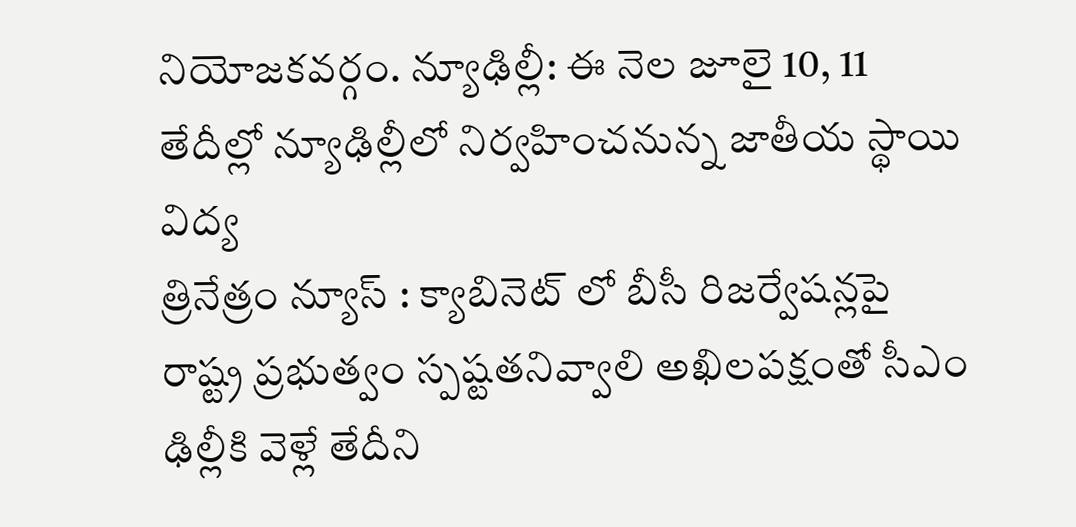నియోజకవర్గం. న్యూఢిల్లీ: ఈ నెల జూలై 10, 11 తేదీల్లో న్యూఢిల్లీలో నిర్వహించనున్న జాతీయ స్థాయి విద్య
త్రినేత్రం న్యూస్ : క్యాబినెట్ లో బీసీ రిజర్వేషన్లపై రాష్ట్ర ప్రభుత్వం స్పష్టతనివ్వాలి అఖిలపక్షంతో సీఎం ఢిల్లీకి వెళ్లే తేదీని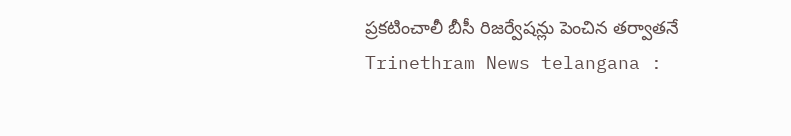ప్రకటించాలీ బీసీ రిజర్వేషన్లు పెంచిన తర్వాతనే
Trinethram News telangana :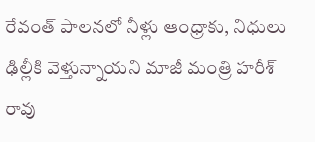రేవంత్ పాలనలో నీళ్లు ఆంధ్రాకు, నిధులు ఢిల్లీకి వెళ్తున్నాయని మాజీ మంత్రి హరీశ్ రావు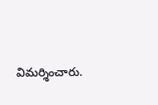విమర్శించారు.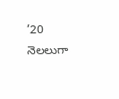’20 నెలలుగా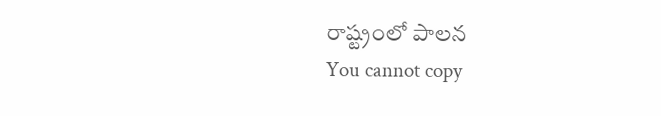రాష్ట్రంలో పాలన
You cannot copy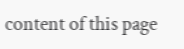content of this page